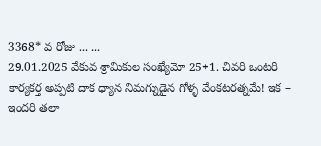3368* వ రోజు ... ...
29.01.2025 వేకువ శ్రామికుల సంఖ్యేమో 25+1. చివరి ఒంటరి కార్యకర్త అప్పటి దాక ధ్యాన నిమగ్నుడైన గోళ్ళ వేంకటరత్నమే! ఇక – ఇందరి తలా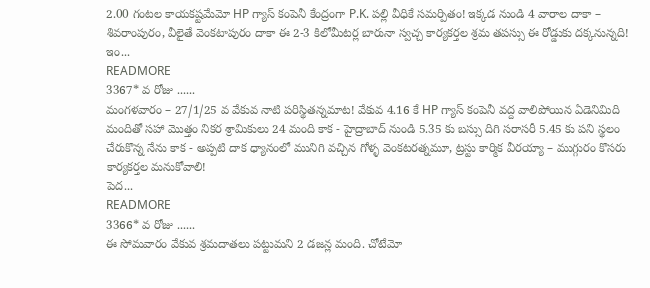2.00 గంటల కాయకష్టమేమో HP గ్యాస్ కంపెనీ కేంద్రంగా P.K. పల్లి వీధికే సమర్పితం! ఇక్కడ నుండి 4 వారాల దాకా – శివరాంపురం, వీలైతే వెంకటాపురం దాకా ఈ 2-3 కిలోమీటర్ల బారునా స్వచ్చ కార్యకర్తల శ్రమ తపస్సు ఈ రోడ్డుకు దక్కనున్నది!
ఇం...
READMORE
3367* వ రోజు ......
మంగళవారం – 27/1/25 వ వేకువ నాటి పరిస్థితన్నమాట! వేకువ 4.16 కే HP గ్యాస్ కంపెనీ వద్ద వాలిపోయిన ఏడెనిమిది మందితో సహా మొత్తం నికర శ్రామికులు 24 మంది కాక - హైద్రాబాద్ నుండి 5.35 కు బస్సు దిగి సరాసరీ 5.45 కు పని స్థలం చేరుకొన్న నేను కాక - అప్పటి దాక ధ్యానంలో మునిగి వచ్చిన గోళ్ళ వెంకటరత్నమూ, ట్రస్టు కార్మిక వీరయ్యా – ముగ్గురం కొసరు కార్యకర్తల మనుకోవాలి!
పెద...
READMORE
3366* వ రోజు ......
ఈ సోమవారం వేకువ శ్రమదాతలు పట్టుమని 2 డజన్ల మంది. చోటేమో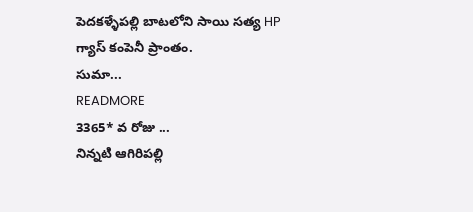పెదకళ్ళేపల్లి బాటలోని సాయి సత్య HP గ్యాస్ కంపెనీ ప్రాంతం.
సుమా...
READMORE
3365* వ రోజు ...
నిన్నటి ఆగిరిపల్లి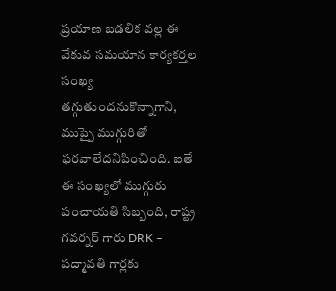ప్రయాణ బడలిక వల్ల ఈ వేకువ సమయాన కార్యకర్తల సంఖ్య తగ్గుతుందనుకొన్నాగాని, ముప్పై ముగ్గురితో ఫరవాలేదనిపించింది. ఐతే ఈ సంఖ్యలో ముగ్గురు పంచాయతి సిబ్బంది, రాష్ట్ర గవర్నర్ గారు DRK – పద్మావతి గార్లకు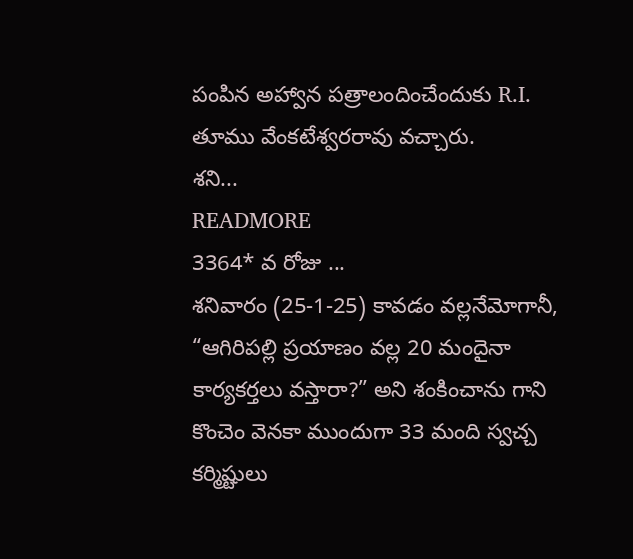పంపిన అహ్వాన పత్రాలందించేందుకు R.I. తూము వేంకటేశ్వరరావు వచ్చారు.
శని...
READMORE
3364* వ రోజు ...
శనివారం (25-1-25) కావడం వల్లనేమోగానీ, “ఆగిరిపల్లి ప్రయాణం వల్ల 20 మందైనా కార్యకర్తలు వస్తారా?” అని శంకించాను గాని కొంచెం వెనకా ముందుగా 33 మంది స్వచ్చ కర్మిష్టులు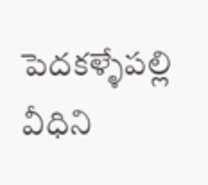పెదకళ్ళేపల్లి వీధిని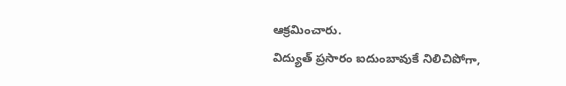ఆక్రమించారు.
విద్యుత్ ప్రసారం ఐదుంబావుకే నిలిచిపోగా,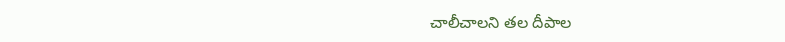చాలీచాలని తల దీపాల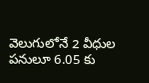వెలుగులోనే 2 వీధుల పనులూ 6.05 కు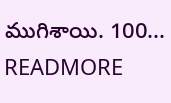ముగిశాయి. 100...
READMORE